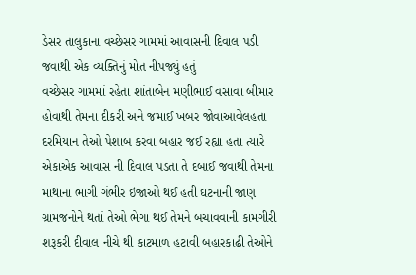ડેસર તાલુકાના વચ્છેસર ગામમાં આવાસની દિવાલ પડી જવાથી એક વ્યક્તિનું મોત નીપજ્યું હતું
વચ્છેસર ગામમાં રહેતા શાંતાબેન મણીભાઈ વસાવા બીમાર હોવાથી તેમના દીકરી અને જમાઈ ખબર જોવાઆવેલહતા દરમિયાન તેઓ પેશાબ કરવા બહાર જઈ રહ્યા હતા ત્યારે એકાએક આવાસ ની દિવાલ પડતા તે દબાઈ જવાથી તેમના માથાના ભાગી ગંભીર ઇજાઓ થઈ હતી ઘટનાની જાણ ગ્રામજનોને થતાં તેઓ ભેગા થઈ તેમને બચાવવાની કામગીરી શરૂકરી દીવાલ નીચે થી કાટમાળ હટાવી બહારકાઢી તેઓને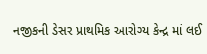નજીકની ડેસર પ્રાથમિક આરોગ્ય કેન્દ્ર માં લઈ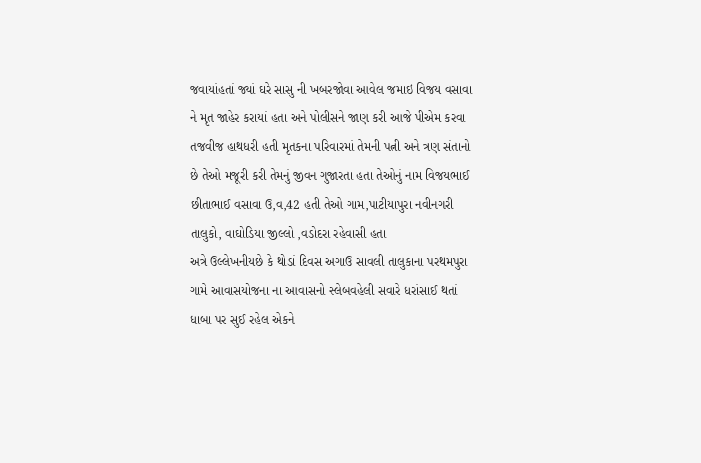જવાયાંહતાં જ્યાં ઘરે સાસુ ની ખબરજોવા આવેલ જમાઇ વિજય વસાવા ને મૃત જાહેર કરાયાં હતા અને પોલીસને જાણ કરી આજે પીએમ કરવા તજવીજ હાથધરી હતી મૃતકના પરિવારમાં તેમની પત્ની અને ત્રણ સંતાનો છે તેઓ મજૂરી કરી તેમનું જીવન ગુજારતા હતા તેઓનું નામ વિજયભાઈ છીતાભાઈ વસાવા ઉ,વ,42 હતી તેઓ ગામ,પાટીયાપુરા નવીનગરી તાલુકો, વાઘોડિયા જીલ્લો ,વડોદરા રહેવાસી હતા
અત્રે ઉલ્લેખનીયછે કે થોડાં દિવસ અગાઉ સાવલી તાલુકાના પરથમપુરા ગામે આવાસયોજના ના આવાસનો સ્લેબવહેલી સવારે ધરાંસાઈ થતાં ધાબા પર સુઈ રહેલ એકને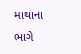માથાના ભાગે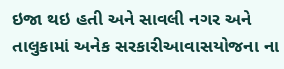ઇજા થઇ હતી અને સાવલી નગર અને તાલુકામાં અનેક સરકારીઆવાસયોજના ના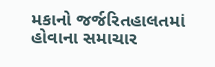મકાનો જર્જરિતહાલતમાં હોવાના સમાચાર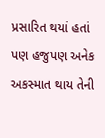પ્રસારિત થયાં હતાં પણ હજુપણ અનેક અકસ્માત થાય તેની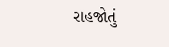રાહજોતું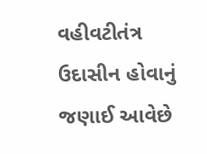વહીવટીતંત્ર ઉદાસીન હોવાનું જણાઈ આવેછે